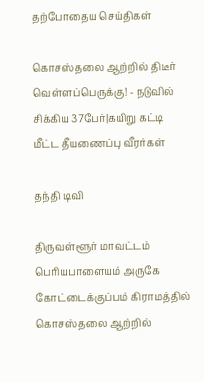தற்போதைய செய்திகள்

கொசஸ்தலை ஆற்றில் திடீர் வெள்ளப்பெருக்கு! - நடுவில் சிக்கிய 37பேர்|கயிறு கட்டி மீட்ட தீயணைப்பு வீரர்கள்

தந்தி டிவி

திருவள்ளூர் மாவட்டம் பெரியபாளையம் அருகே கோட்டைக்குப்பம் கிராமத்தில் கொசஸ்தலை ஆற்றில்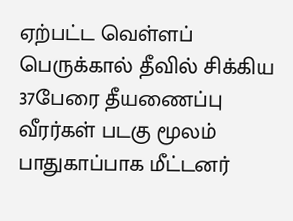ஏற்பட்ட வெள்ளப் பெருக்கால் தீவில் சிக்கிய 37பேரை தீயணைப்பு வீரர்கள் படகு மூலம் பாதுகாப்பாக மீட்டனர்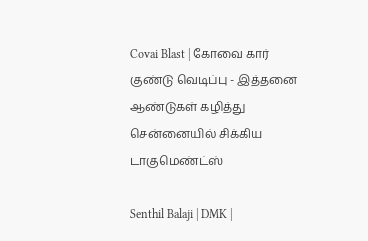Covai Blast | கோவை கார் குண்டு வெடிப்பு - இத்தனை ஆண்டுகள் கழித்து சென்னையில் சிக்கிய டாகுமெண்ட்ஸ்

Senthil Balaji | DMK |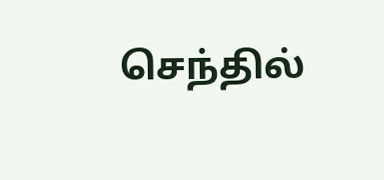செந்தில்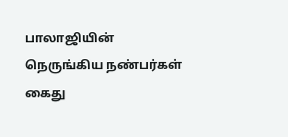பாலாஜியின் நெருங்கிய நண்பர்கள் கைது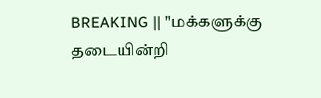BREAKING || "மக்களுக்கு தடையின்றி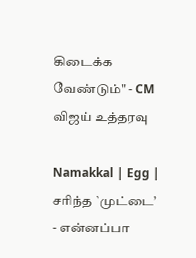கிடைக்க வேண்டும்" - CM விஜய் உத்தரவு

Namakkal | Egg | சரிந்த `முட்டை’ - என்னப்பா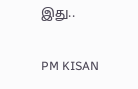இது..

PM KISAN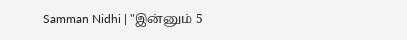Samman Nidhi | "இன்னும் 5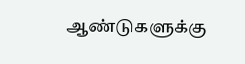ஆண்டுகளுக்கு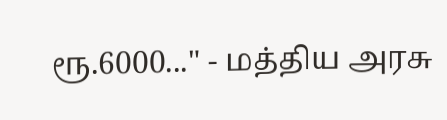ரூ.6000..." - மத்திய அரசு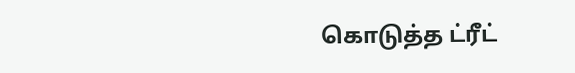கொடுத்த ட்ரீட்